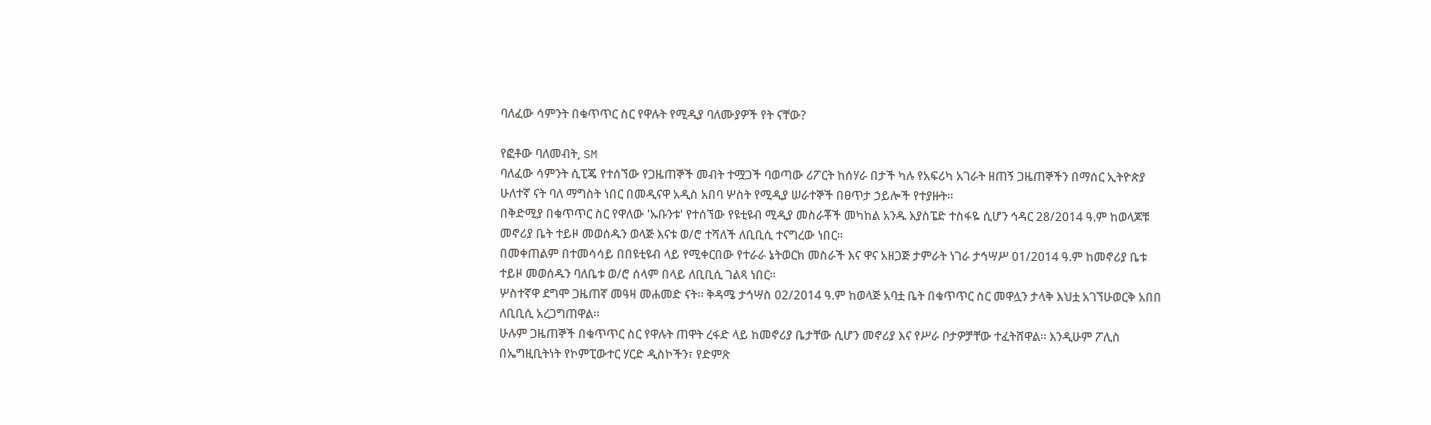ባለፈው ሳምንት በቁጥጥር ስር የዋሉት የሚዲያ ባለሙያዎች የት ናቸው?

የፎቶው ባለመብት, SM
ባለፈው ሳምንት ሲፒጄ የተሰኘው የጋዜጠኞች መብት ተሟጋች ባወጣው ሪፖርት ከሰሃራ በታች ካሉ የአፍሪካ አገራት ዘጠኝ ጋዜጠኞችን በማሰር ኢትዮጵያ ሁለተኛ ናት ባለ ማግስት ነበር በመዲናዋ አዲስ አበባ ሦስት የሚዲያ ሠራተኞች በፀጥታ ኃይሎች የተያዙት።
በቅድሚያ በቁጥጥር ስር የዋለው 'ኡቡንቱ' የተሰኘው የዩቲዩብ ሚዲያ መስራቾች መካከል አንዱ እያስፔድ ተስፋዬ ሲሆን ኅዳር 28/2014 ዓ.ም ከወላጆቹ መኖሪያ ቤት ተይዞ መወሰዱን ወላጅ እናቱ ወ/ሮ ተሻለች ለቢቢሲ ተናግረው ነበር።
በመቀጠልም በተመሳሳይ በበዩቲዩብ ላይ የሚቀርበው የተራራ ኔትወርክ መስራች እና ዋና አዘጋጅ ታምራት ነገራ ታኅሣሥ 01/2014 ዓ.ም ከመኖሪያ ቤቱ ተይዞ መወሰዱን ባለቤቱ ወ/ሮ ሰላም በላይ ለቢቢሲ ገልጻ ነበር።
ሦስተኛዋ ደግሞ ጋዜጠኛ መዓዛ መሐመድ ናት። ቅዳሜ ታኅሣስ 02/2014 ዓ.ም ከወላጅ አባቷ ቤት በቁጥጥር ስር መዋሏን ታላቅ እህቷ አገኘሁወርቅ አበበ ለቢቢሲ አረጋግጠዋል።
ሁሉም ጋዜጠኞች በቁጥጥር ስር የዋሉት ጠዋት ረፋድ ላይ ከመኖሪያ ቤታቸው ሲሆን መኖሪያ እና የሥራ ቦታዎቻቸው ተፈትሸዋል። እንዲሁም ፖሊስ በኤግዚቢትነት የኮምፒውተር ሃርድ ዲስኮችን፣ የድምጽ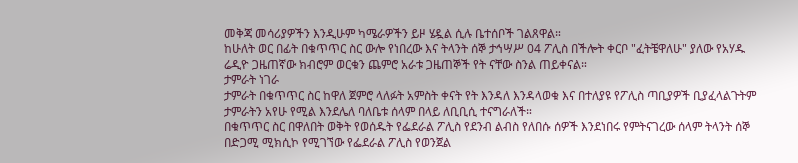መቅጃ መሳሪያዎችን እንዲሁም ካሜራዎችን ይዞ ሄዷል ሲሉ ቤተሰቦች ገልጸዋል።
ከሁለት ወር በፊት በቁጥጥር ስር ውሎ የነበረው እና ትላንት ሰኞ ታኅሣሥ 04 ፖሊስ በችሎት ቀርቦ "ፈትቼዋለሁ" ያለው የአሃዱ ሬዲዮ ጋዜጠኛው ክብሮም ወርቁን ጨምሮ አራቱ ጋዜጠኞች የት ናቸው ስንል ጠይቀናል።
ታምራት ነገራ
ታምራት በቁጥጥር ስር ከዋለ ጀምሮ ላለፉት አምስት ቀናት የት እንዳለ እንዳላወቁ እና በተለያዩ የፖሊስ ጣቢያዎች ቢያፈላልጉትም ታምራትን አየሁ የሚል እንደሌለ ባለቤቱ ሰላም በላይ ለቢቢሲ ተናግራለች።
በቁጥጥር ስር በዋለበት ወቅት የወሰዱት የፌደራል ፖሊስ የደንብ ልብስ የለበሱ ሰዎች እንደነበሩ የምትናገረው ሰላም ትላንት ሰኞ በድጋሚ ሚክሲኮ የሚገኘው የፌደራል ፖሊስ የወንጀል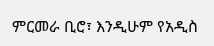ምርመራ ቢሮ፣ እንዲሁም የአዲስ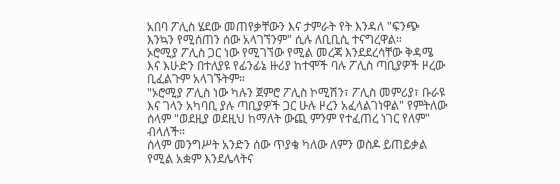አበባ ፖሊስ ሄደው መጠየቃቸውን እና ታምራት የት እንዳለ "ፍንጭ እንኳን የሚሰጠን ሰው አላገኘንም" ሲሉ ለቢቢሲ ተናግረዋል።
ኦሮሚያ ፖሊስ ጋር ነው የሚገኘው የሚል መረጃ እንደደረሳቸው ቅዳሜ እና እሁድን በተለያዩ የፊንፊኔ ዙሪያ ከተሞች ባሉ ፖሊስ ጣቢያዎች ዞረው ቢፈልጉም አላገኙትም።
"ኦሮሚያ ፖሊስ ነው ካሉን ጀምሮ ፖሊስ ኮሚሽን፣ ፖሊስ መምሪያ፣ ቡራዩ እና ገላን አካባቢ ያሉ ጣቢያዎች ጋር ሁሉ ዞረን አፈላልገነዋል" የምትለው ሰላም "ወደዚያ ወደዚህ ከማለት ውጪ ምንም የተፈጠረ ነገር የለም" ብላለች።
ሰላም መንግሥት አንድን ሰው ጥያቄ ካለው ለምን ወስዶ ይጠይቃል የሚል አቋም እንደሌላትና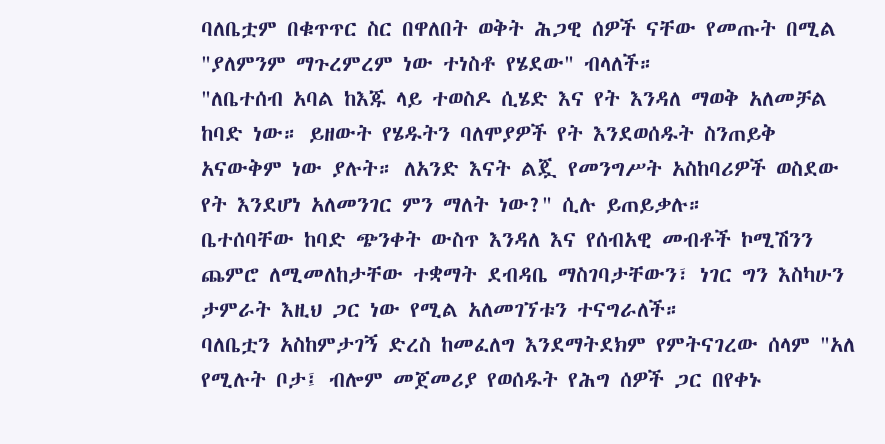ባለቤቷም በቁጥጥር ስር በዋለበት ወቅት ሕጋዊ ሰዎች ናቸው የመጡት በሚል "ያለምንም ማጉረምረም ነው ተነስቶ የሄደው" ብላለች።
"ለቤተሰብ አባል ከእጁ ላይ ተወስዶ ሲሄድ እና የት እንዳለ ማወቅ አለመቻል ከባድ ነው። ይዘውት የሄዱትን ባለሞያዎች የት እንደወሰዱት ስንጠይቅ አናውቅም ነው ያሉት። ለአንድ እናት ልጇ የመንግሥት አስከባሪዎች ወስደው የት እንደሆነ አለመንገር ምን ማለት ነው?" ሲሉ ይጠይቃሉ።
ቤተሰባቸው ከባድ ጭንቀት ውስጥ እንዳለ እና የሰብአዊ መብቶች ኮሚሽንን ጨምሮ ለሚመለከታቸው ተቋማት ደብዳቤ ማስገባታቸውን፣ ነገር ግን እስካሁን ታምራት እዚህ ጋር ነው የሚል አለመገኘቱን ተናግራለች።
ባለቤቷን አስከምታገኝ ድረስ ከመፈለግ እንደማትደክም የምትናገረው ሰላም "አለ የሚሉት ቦታ፤ ብሎም መጀመሪያ የወሰዱት የሕግ ሰዎች ጋር በየቀኑ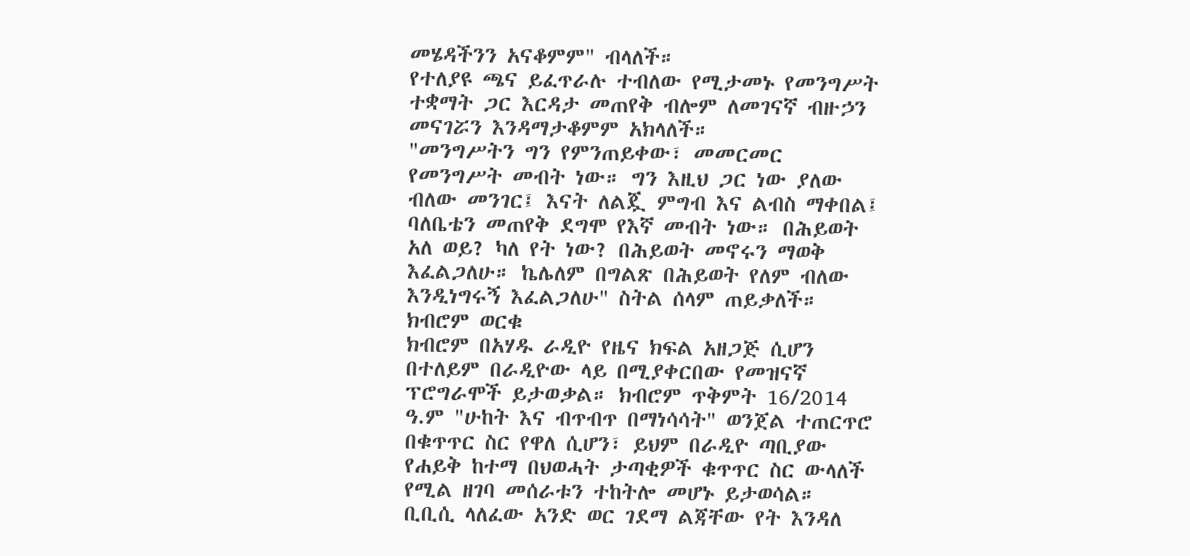መሄዳችንን አናቆምም" ብላለች።
የተለያዩ ጫና ይፈጥራሉ ተብለው የሚታመኑ የመንግሥት ተቋማት ጋር እርዳታ መጠየቅ ብሎም ለመገናኛ ብዙኃን መናገሯን እንዳማታቆምም አክላለች።
"መንግሥትን ግን የምንጠይቀው፣ መመርመር የመንግሥት መብት ነው። ግን እዚህ ጋር ነው ያለው ብለው መንገር፤ እናት ለልጇ ምግብ እና ልብስ ማቀበል፤ ባለቤቴን መጠየቅ ደግሞ የእኛ መብት ነው። በሕይወት አለ ወይ? ካለ የት ነው? በሕይወት መኖሩን ማወቅ እፈልጋለሁ። ኬሌለም በግልጽ በሕይወት የለም ብለው እንዲነግሩኝ እፈልጋለሁ" ስትል ሰላም ጠይቃለች።
ክብሮም ወርቁ
ክብሮም በአሃዱ ራዲዮ የዜና ክፍል አዘጋጅ ሲሆን በተለይም በራዲዮው ላይ በሚያቀርበው የመዝናኛ ፕሮግራሞች ይታወቃል። ክብሮም ጥቅምት 16/2014 ዓ.ም "ሁከት እና ብጥብጥ በማነሳሳት" ወንጀል ተጠርጥሮ በቁጥጥር ስር የዋለ ሲሆን፣ ይህም በራዲዮ ጣቢያው የሐይቅ ከተማ በህወሓት ታጣቂዎች ቁጥጥር ስር ውላለች የሚል ዘገባ መሰራቱን ተከትሎ መሆኑ ይታወሳል።
ቢቢሲ ላለፈው አንድ ወር ገደማ ልጃቸው የት እንዳለ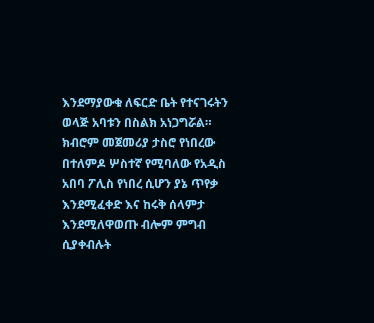እንደማያውቁ ለፍርድ ቤት የተናገሩትን ወላጅ አባቱን በስልክ አነጋግሯል። ክብሮም መጀመሪያ ታስሮ የነበረው በተለምዶ ሦስተኛ የሚባለው የአዲስ አበባ ፖሊስ የነበረ ሲሆን ያኔ ጥየቃ እንደሚፈቀድ እና ከሩቅ ሰላምታ እንደሚለዋወጡ ብሎም ምግብ ሲያቀብሉት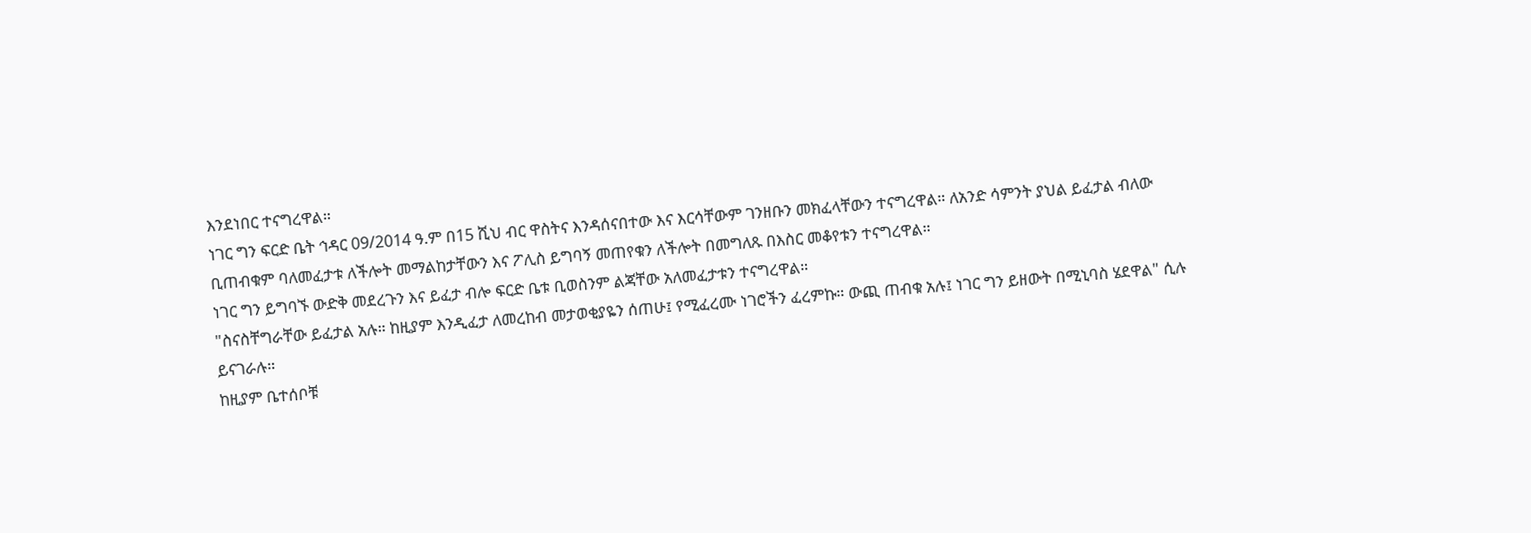እንደነበር ተናግረዋል።
ነገር ግን ፍርድ ቤት ኅዳር 09/2014 ዓ.ም በ15 ሺህ ብር ዋስትና እንዳሰናበተው እና እርሳቸውም ገንዘቡን መክፈላቸውን ተናግረዋል። ለአንድ ሳምንት ያህል ይፈታል ብለው ቢጠብቁም ባለመፈታቱ ለችሎት መማልከታቸውን እና ፖሊስ ይግባኝ መጠየቁን ለችሎት በመግለጹ በእስር መቆየቱን ተናግረዋል።
ነገር ግን ይግባኙ ውድቅ መደረጉን እና ይፈታ ብሎ ፍርድ ቤቱ ቢወስንም ልጃቸው አለመፈታቱን ተናግረዋል።
"ስናስቸግራቸው ይፈታል አሉ። ከዚያም እንዲፈታ ለመረከብ መታወቂያዬን ሰጠሁ፤ የሚፈረሙ ነገሮችን ፈረምኩ። ውጪ ጠብቁ አሉ፤ ነገር ግን ይዘውት በሚኒባስ ሄደዋል" ሲሉ ይናገራሉ።
ከዚያም ቤተሰቦቹ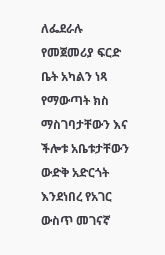ለፌደራሉ የመጀመሪያ ፍርድ ቤት አካልን ነጻ የማውጣት ክስ ማስገባታቸውን እና ችሎቱ አቤቱታቸውን ውድቅ አድርጎት እንደነበረ የአገር ውስጥ መገናኛ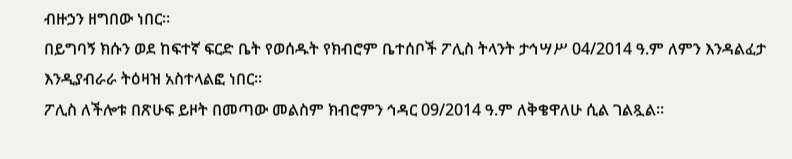ብዙኃን ዘግበው ነበር።
በይግባኝ ክሱን ወደ ከፍተኛ ፍርድ ቤት የወሰዱት የክብሮም ቤተሰቦች ፖሊስ ትላንት ታኅሣሥ 04/2014 ዓ.ም ለምን እንዳልፈታ እንዲያብራራ ትዕዛዝ አስተላልፎ ነበር።
ፖሊስ ለችሎቱ በጽሁፍ ይዞት በመጣው መልስም ክብሮምን ኅዳር 09/2014 ዓ.ም ለቅቄዋለሁ ሲል ገልጿል።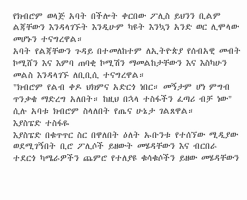የክብሮም ወላጅ አባት በችሎት ቀርበው ፖሊስ ይህንን ቢልም ልጃቸውን እንዳላገኙት እንዲሁም ካዩት እንኳን አንድ ወር ሊሞላው መሆኑን ተናግረዋል።
አባት የልጃቸውን ጉዳይ በተመለከተም ለኢትዮጵያ የሰብአዊ መብት ኮሚሸን እና እምባ ጠባቂ ኮሚሽን ማመልከታቸውን እና እስካሁን መልስ እንዳላገኙ ለቢቢሲ ተናግረዋል።
"ክብሮም የልብ ቀዶ ህክምና አድርጎ ነበር። መኝታም ሆነ ምግብ ጥንቃቄ ማድረግ አለበት። ከዚህ በኋላ ተስፋችን ፈጣሪ ብቻ ነው" ሲሉ አባቱ ክብሮም ስላለበት የጤና ሁኔታ ገልጸዋል።
እያስፔድ ተስፋዬ
እያስፔድ በቁጥጥር ስር በዋለበት ዕለት ኡቡንቱ የተሰኘው ሚዲያው ወደሚገኝበት ቢሮ ፖሊሶች ይዘውት መሄዳቸውን እና ብርበራ ተደርጎ ካሜራዎችን ጨምሮ የተለያዩ ቁሳቁሶችን ይዘው መሄዳቸውን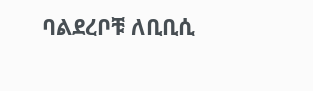ባልደረቦቹ ለቢቢሲ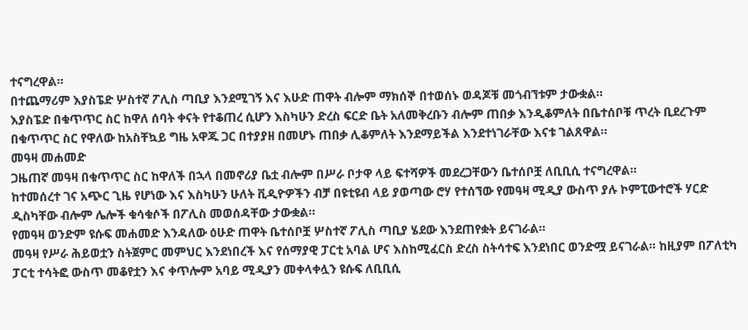ተናግረዋል።
በተጨማሪም እያስፔድ ሦስተኛ ፖሊስ ጣቢያ እንደሚገኝ እና እሁድ ጠዋት ብሎም ማክሰኞ በተወሰኑ ወዳጆቹ መጎብኘቱም ታውቋል።
እያስፔድ በቁጥጥር ስር ከዋለ ሰባት ቀናት የተቆጠረ ሲሆን እስካሁን ድረስ ፍርድ ቤት አለመቅረቡን ብሎም ጠበቃ እንዲቆምለት በቤተሰቦቹ ጥረት ቢደረጉም በቁጥጥር ስር የዋለው ከአስቸኳይ ግዜ አዋጁ ጋር በተያያዘ በመሆኑ ጠበቃ ሊቆምለት እንደማይችል እንደተነገራቸው እናቱ ገልጸዋል።
መዓዛ መሐመድ
ጋዜጠኛ መዓዛ በቁጥጥር ስር ከዋለች በኋላ በመኖሪያ ቤቷ ብሎም በሥራ ቦታዋ ላይ ፍተሻዎች መደረጋቸውን ቤተሰቦቿ ለቢቢሲ ተናግረዋል።
ከተመሰረተ ገና አጭር ጊዜ የሆነው እና እስካሁን ሁለት ቪዲዮዎችን ብቻ በዩቲዩብ ላይ ያወጣው ሮሃ የተሰኘው የመዓዛ ሚዲያ ውስጥ ያሉ ኮምፒውተሮች ሃርድ ዲስካቸው ብሎም ሌሎች ቁሳቁሶች በፖሊስ መወሰዳቸው ታውቋል።
የመዓዛ ወንድም ዩሱፍ መሐመድ እንዳለው ዕሁድ ጠዋት ቤተሰቦቿ ሦስተኛ ፖሊስ ጣቢያ ሄደው እንደጠየቋት ይናገራል።
መዓዛ የሥራ ሕይወቷን ስትጀምር መምህር እንደነበረች እና የሰማያዊ ፓርቲ አባል ሆና እስከሚፈርስ ድረስ ስትሳተፍ እንደነበር ወንድሟ ይናገራል። ከዚያም በፖለቲካ ፓርቲ ተሳትፎ ውስጥ መቆየቷን እና ቀጥሎም አባይ ሚዲያን መቀላቀሏን ዩሱፍ ለቢቢሲ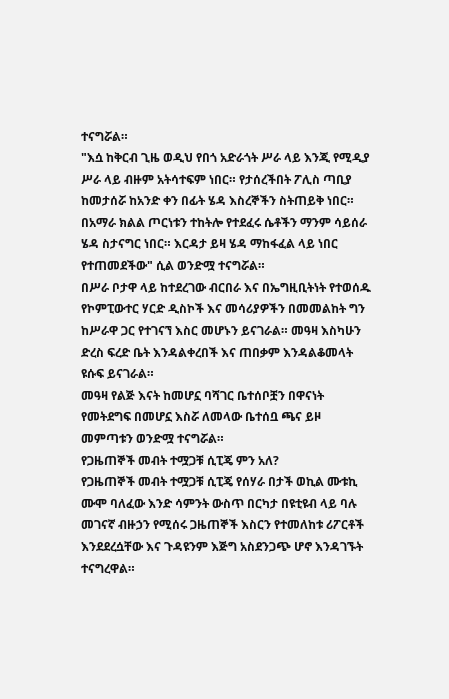ተናግሯል።
"እሷ ከቅርብ ጊዜ ወዲህ የበጎ አድራጎት ሥራ ላይ እንጂ የሚዲያ ሥራ ላይ ብዙም አትሳተፍም ነበር። የታሰረችበት ፖሊስ ጣቢያ ከመታሰሯ ከአንድ ቀን በፊት ሄዳ እስረኞችን ስትጠይቅ ነበር። በአማራ ክልል ጦርነቱን ተከትሎ የተደፈሩ ሴቶችን ማንም ሳይሰራ ሄዳ ስታናግር ነበር። እርዳታ ይዛ ሄዳ ማከፋፈል ላይ ነበር የተጠመደችው" ሲል ወንድሟ ተናግሯል።
በሥራ ቦታዋ ላይ ከተደረገው ብርበራ እና በኤግዚቢትነት የተወሰዱ የኮምፒውተር ሃርድ ዲስኮች እና መሳሪያዎችን በመመልከት ግን ከሥራዋ ጋር የተገናኘ እስር መሆኑን ይናገራል። መዓዛ እስካሁን ድረስ ፍረድ ቤት እንዳልቀረበች እና ጠበቃም እንዳልቆመላት ዩሱፍ ይናገራል።
መዓዛ የልጅ እናት ከመሆኗ ባሻገር ቤተሰቦቿን በዋናነት የመትደግፍ በመሆኗ እስሯ ለመላው ቤተሰቧ ጫና ይዞ መምጣቱን ወንድሟ ተናግሯል።
የጋዜጠኞች መብት ተሟጋቹ ሲፒጄ ምን አለ?
የጋዜጠኞች መብት ተሟጋቹ ሲፒጄ የሰሃራ በታች ወኪል ሙቱኪ ሙሞ ባለፈው እንድ ሳምንት ውስጥ በርካታ በዩቲዩብ ላይ ባሉ መገናኛ ብዙኃን የሚሰሩ ጋዜጠኞች እስርን የተመለከቱ ሪፖርቶች እንደደረሷቸው እና ጉዳዩንም እጅግ አስደንጋጭ ሆኖ እንዳገኙት ተናግረዋል።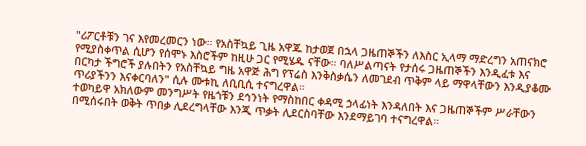"ሪፖርቶቹን ገና እየመረመርን ነው። የአስቸኳይ ጊዜ አዋጁ ከታወጀ በኋላ ጋዜጠኞችን ለእስር ኢላማ ማድረግን አጠናክሮ የሚያስቀጥል ሲሆን የሰሞኑ እስሮችም ከዚሁ ጋር የሚሄዱ ናቸው። ባለሥልጣናት የታሰሩ ጋዜጠኞችን እንዲፈቱ እና በርካታ ችግሮች ያሉበትን የአስቸኳይ ግዜ አዋጅ ሕግ የፕሬስ እንቅስቃሴን ለመገደብ ጥቅም ላይ ማዋላቸውን እንዲያቆሙ ጥሪያችንን እናቀርባለን" ሲሉ ሙቱኪ ለቢቢሲ ተናግረዋል።
ተወካይዋ አክለውም መንግሥት የዜጎቹን ደኅንነት የማስከበር ቀዳሚ ኃላፊነት እንዳለበት እና ጋዜጠኞችም ሥራቸውን በሚሰሩበት ወቅት ጥበቃ ሊደረግላቸው እንጂ ጥቃት ሊደርስባቸው እንደማይገባ ተናግረዋል።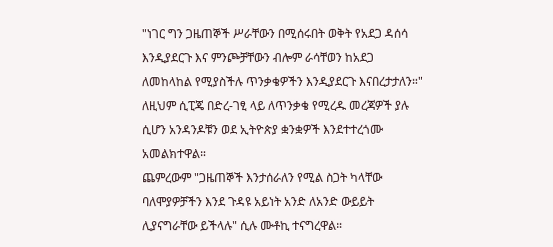"ነገር ግን ጋዜጠኞች ሥራቸውን በሚሰሩበት ወቅት የአደጋ ዳሰሳ እንዲያደርጉ እና ምንጮቻቸውን ብሎም ራሳቸወን ከአደጋ ለመከላከል የሚያስችሉ ጥንቃቄዎችን እንዲያደርጉ እናበረታታለን።"
ለዚህም ሲፒጄ በድረ-ገፂ ላይ ለጥንቃቄ የሚረዱ መረጃዎች ያሉ ሲሆን አንዳንዶቹን ወደ ኢትዮጵያ ቋንቋዎች እንደተተረጎሙ አመልክተዋል።
ጨምረውም "ጋዜጠኞች እንታሰራለን የሚል ስጋት ካላቸው ባለሞያዎቻችን እንደ ጉዳዩ አይነት አንድ ለአንድ ውይይት ሊያናግራቸው ይችላሉ" ሲሉ ሙቶኪ ተናግረዋል።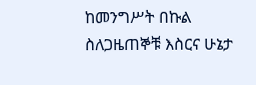ከመንግሥት በኩል ስለጋዜጠኞቹ እስርና ሁኔታ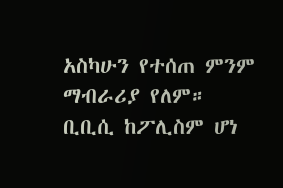አስካሁን የተሰጠ ምንም ማብራሪያ የለም።
ቢቢሲ ከፖሊስም ሆነ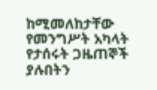ከሚመለከታቸው የመንግሥት አካላት የታሰሩት ጋዜጠኞች ያሉበትን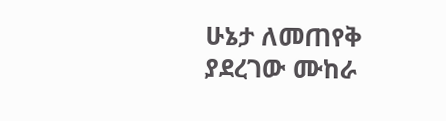ሁኔታ ለመጠየቅ ያደረገው ሙከራ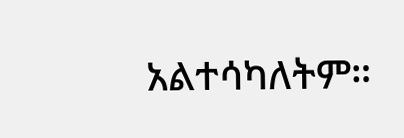አልተሳካለትም።